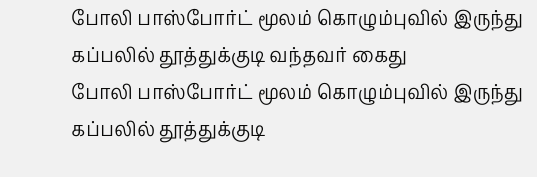போலி பாஸ்போர்ட் மூலம் கொழும்புவில் இருந்து கப்பலில் தூத்துக்குடி வந்தவர் கைது
போலி பாஸ்போர்ட் மூலம் கொழும்புவில் இருந்து கப்பலில் தூத்துக்குடி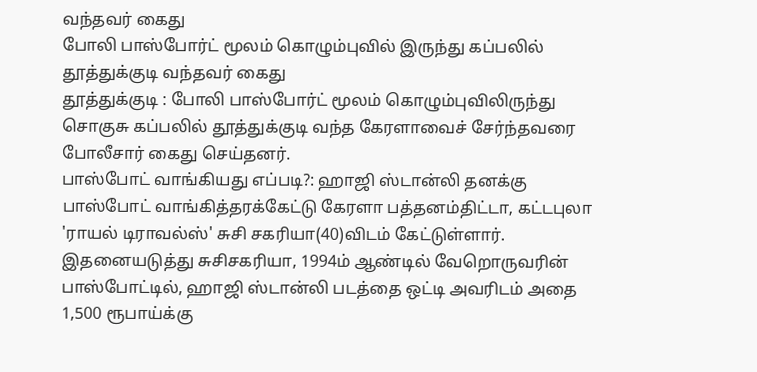வந்தவர் கைது
போலி பாஸ்போர்ட் மூலம் கொழும்புவில் இருந்து கப்பலில் தூத்துக்குடி வந்தவர் கைது
தூத்துக்குடி : போலி பாஸ்போர்ட் மூலம் கொழும்புவிலிருந்து சொகுசு கப்பலில் தூத்துக்குடி வந்த கேரளாவைச் சேர்ந்தவரை போலீசார் கைது செய்தனர்.
பாஸ்போட் வாங்கியது எப்படி?: ஹாஜி ஸ்டான்லி தனக்கு பாஸ்போட் வாங்கித்தரக்கேட்டு கேரளா பத்தனம்திட்டா, கட்டபுலா 'ராயல் டிராவல்ஸ்' சுசி சகரியா(40)விடம் கேட்டுள்ளார். இதனையடுத்து சுசிசகரியா, 1994ம் ஆண்டில் வேறொருவரின் பாஸ்போட்டில், ஹாஜி ஸ்டான்லி படத்தை ஒட்டி அவரிடம் அதை 1,500 ரூபாய்க்கு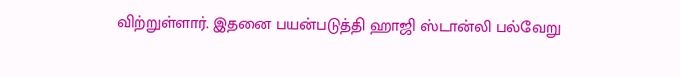விற்றுள்ளார். இதனை பயன்படுத்தி ஹாஜி ஸ்டான்லி பல்வேறு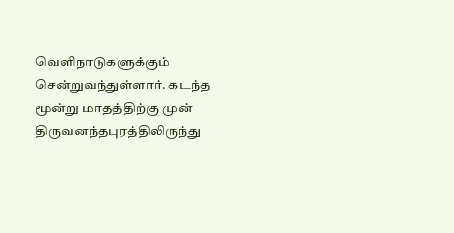வெளிநாடுகளுக்கும் சென்றுவந்துள்ளார். கடந்த மூன்று மாதத்திற்கு முன் திருவனந்தபுரத்திலிருந்து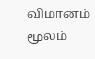விமானம் மூலம்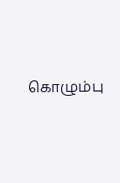கொழும்பு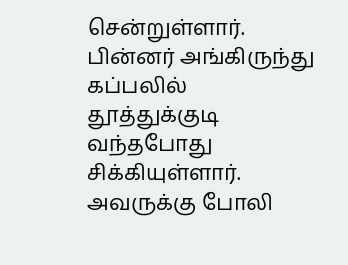சென்றுள்ளார். பின்னர் அங்கிருந்து கப்பலில் தூத்துக்குடி வந்தபோது சிக்கியுள்ளார். அவருக்கு போலி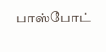பாஸ்போட்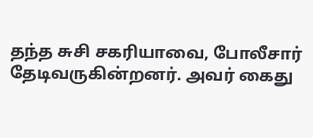தந்த சுசி சகரியாவை, போலீசார் தேடிவருகின்றனர். அவர் கைது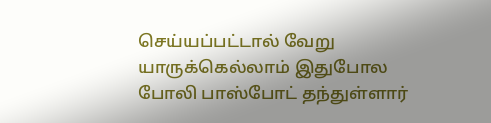செய்யப்பட்டால் வேறு யாருக்கெல்லாம் இதுபோல போலி பாஸ்போட் தந்துள்ளார்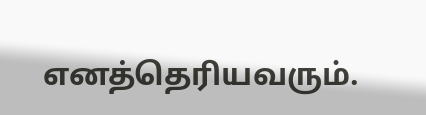எனத்தெரியவரும்.